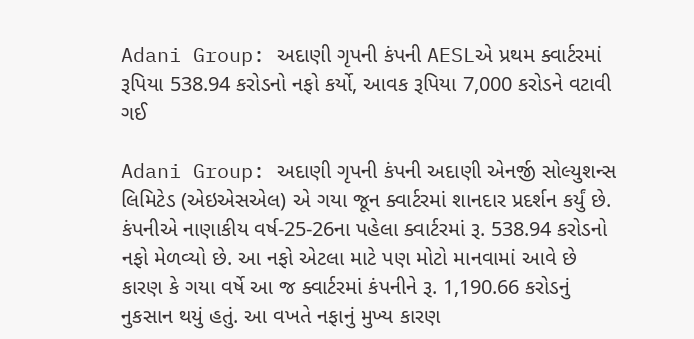Adani Group: અદાણી ગૃપની કંપની AESLએ પ્રથમ ક્વાર્ટરમાં રૂપિયા 538.94 કરોડનો નફો કર્યો, આવક રૂપિયા 7,000 કરોડને વટાવી ગઈ

Adani Group: અદાણી ગૃપની કંપની અદાણી એનર્જી સોલ્યુશન્સ લિમિટેડ (એઇએસએલ) એ ગયા જૂન ક્વાર્ટરમાં શાનદાર પ્રદર્શન કર્યું છે. કંપનીએ નાણાકીય વર્ષ-25-26ના પહેલા ક્વાર્ટરમાં રૂ. 538.94 કરોડનો નફો મેળવ્યો છે. આ નફો એટલા માટે પણ મોટો માનવામાં આવે છે કારણ કે ગયા વર્ષે આ જ ક્વાર્ટરમાં કંપનીને રૂ. 1,190.66 કરોડનું નુકસાન થયું હતું. આ વખતે નફાનું મુખ્ય કારણ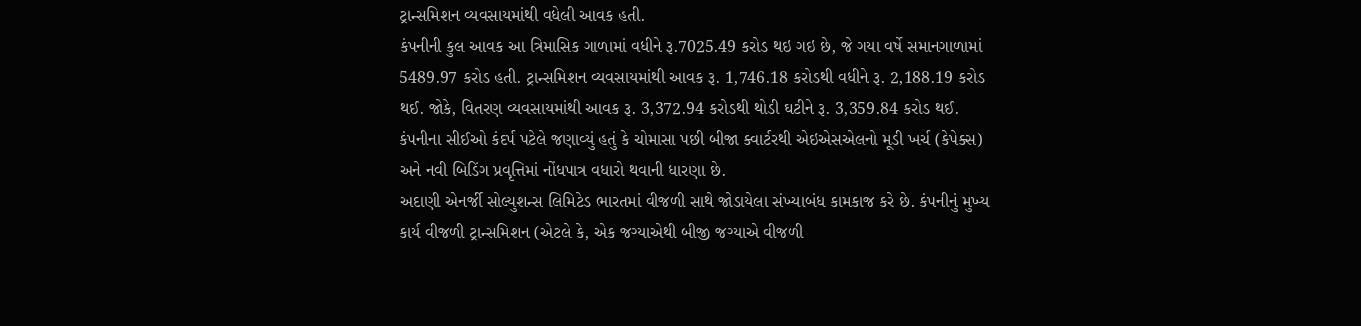ટ્રાન્સમિશન વ્યવસાયમાંથી વધેલી આવક હતી.
કંપનીની કુલ આવક આ ત્રિમાસિક ગાળામાં વધીને રૂ.7025.49 કરોડ થઇ ગઇ છે, જે ગયા વર્ષે સમાનગાળામાં 5489.97 કરોડ હતી. ટ્રાન્સમિશન વ્યવસાયમાંથી આવક રૂ. 1,746.18 કરોડથી વધીને રૂ. 2,188.19 કરોડ થઈ. જોકે, વિતરણ વ્યવસાયમાંથી આવક રૂ. 3,372.94 કરોડથી થોડી ઘટીને રૂ. 3,359.84 કરોડ થઈ.
કંપનીના સીઈઓ કંદર્પ પટેલે જણાવ્યું હતું કે ચોમાસા પછી બીજા ક્વાર્ટરથી એઇએસએલનો મૂડી ખર્ચ (કેપેક્સ) અને નવી બિડિંગ પ્રવૃત્તિમાં નોંધપાત્ર વધારો થવાની ધારણા છે.
અદાણી એનર્જી સોલ્યુશન્સ લિમિટેડ ભારતમાં વીજળી સાથે જોડાયેલા સંખ્યાબંધ કામકાજ કરે છે. કંપનીનું મુખ્ય કાર્ય વીજળી ટ્રાન્સમિશન (એટલે કે, એક જગ્યાએથી બીજી જગ્યાએ વીજળી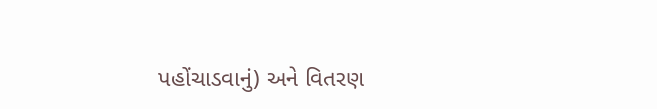પહોંચાડવાનું) અને વિતરણ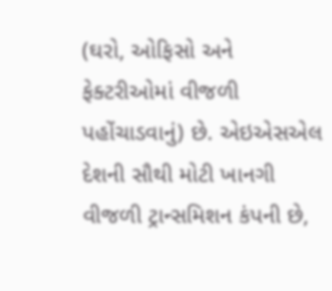(ઘરો, ઓફિસો અને ફેક્ટરીઓમાં વીજળી પહોંચાડવાનું) છે. એઇએસએલ દેશની સૌથી મોટી ખાનગી વીજળી ટ્રાન્સમિશન કંપની છે,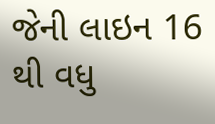જેની લાઇન 16 થી વધુ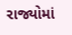રાજ્યોમાં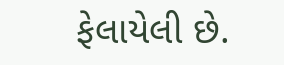ફેલાયેલી છે.